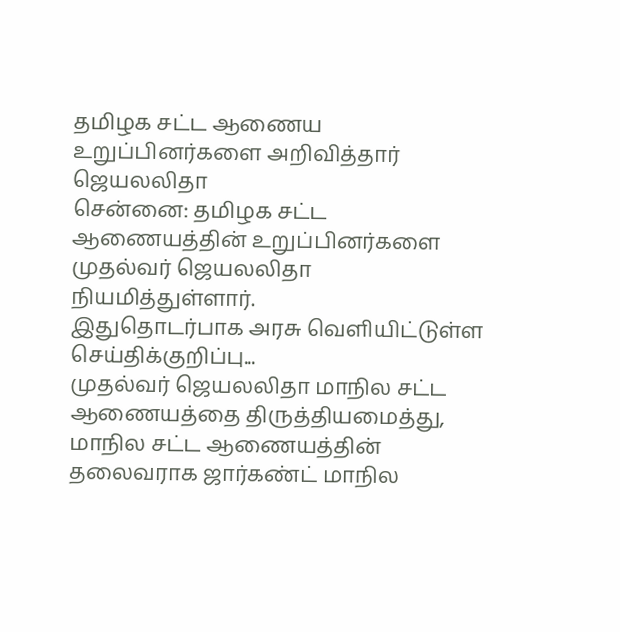தமிழக சட்ட ஆணைய உறுப்பினர்களை அறிவித்தார் ஜெயலலிதா
சென்னை: தமிழக சட்ட ஆணையத்தின் உறுப்பினர்களை முதல்வர் ஜெயலலிதா நியமித்துள்ளார்.
இதுதொடர்பாக அரசு வெளியிட்டுள்ள செய்திக்குறிப்பு...
முதல்வர் ஜெயலலிதா மாநில சட்ட ஆணையத்தை திருத்தியமைத்து, மாநில சட்ட ஆணையத்தின் தலைவராக ஜார்கண்ட் மாநில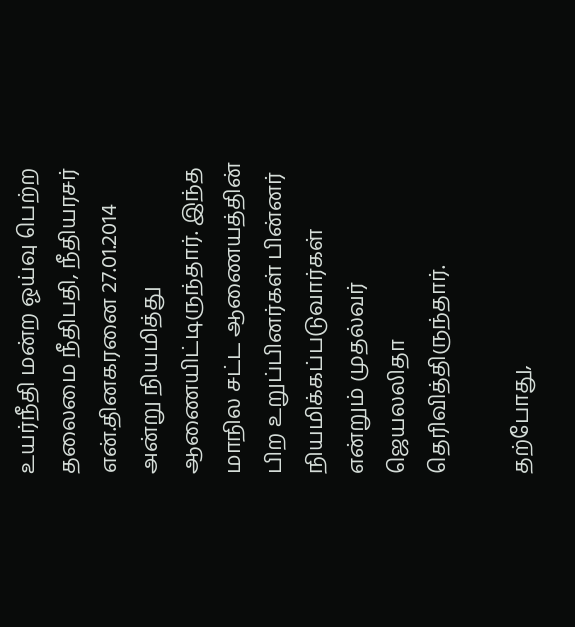உயர்நீதி மன்ற ஓய்வு பெற்ற தலைமை நீதிபதி, நீதியரசர் என்.தினகரனை 27.01.2014 அன்று நியமித்து ஆணையிட்டிருந்தார். இந்த மாநில சட்ட ஆணையத்தின் பிற உறுப்பினர்கள் பின்னர் நியமிக்கப்படுவார்கள் என்றும் முதல்வர் ஜெயலலிதா தெரிவித்திருந்தார்.

தற்போது,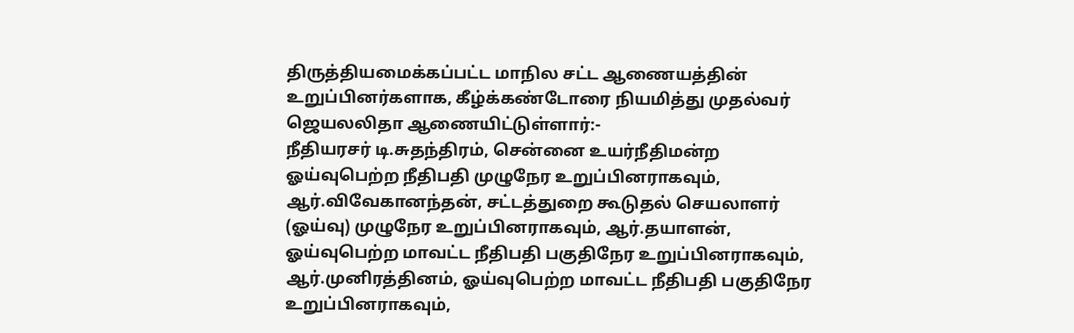திருத்தியமைக்கப்பட்ட மாநில சட்ட ஆணையத்தின் உறுப்பினர்களாக, கீழ்க்கண்டோரை நியமித்து முதல்வர் ஜெயலலிதா ஆணையிட்டுள்ளார்:-
நீதியரசர் டி.சுதந்திரம், சென்னை உயர்நீதிமன்ற ஓய்வுபெற்ற நீதிபதி முழுநேர உறுப்பினராகவும், ஆர்.விவேகானந்தன், சட்டத்துறை கூடுதல் செயலாளர் (ஓய்வு) முழுநேர உறுப்பினராகவும், ஆர்.தயாளன், ஓய்வுபெற்ற மாவட்ட நீதிபதி பகுதிநேர உறுப்பினராகவும், ஆர்.முனிரத்தினம், ஓய்வுபெற்ற மாவட்ட நீதிபதி பகுதிநேர உறுப்பினராகவும்,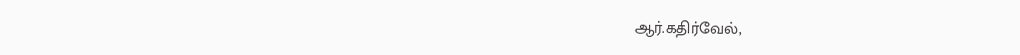ஆர்.கதிர்வேல்,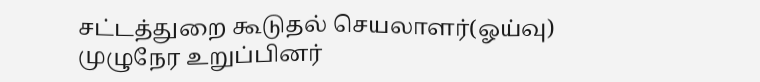சட்டத்துறை கூடுதல் செயலாளர்(ஓய்வு) முழுநேர உறுப்பினர்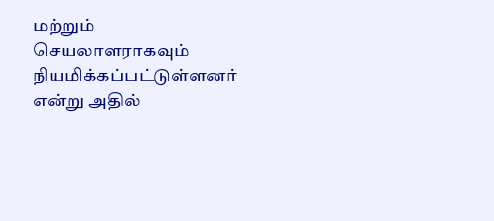மற்றும் செயலாளராகவும் நியமிக்கப்பட்டுள்ளனர் என்று அதில்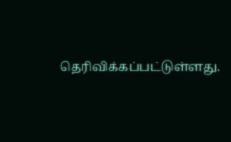தெரிவிக்கப்பட்டுள்ளது.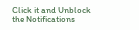Click it and Unblock the Notifications